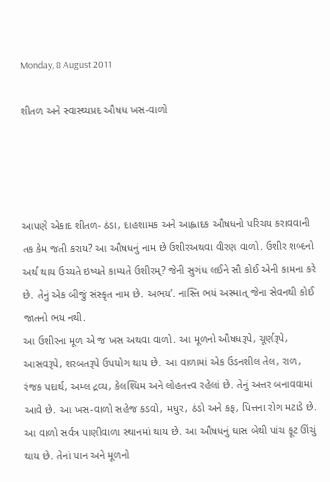Monday, 8 August 2011

શીતળ અને સ્વાસ્થ્યપ્રદ ઔષધ ખસ-વાળો




આપણે એકાદ શીતળ- ઠંડા, દાહશામક અને આહ્લાદક ઔષધનો પરિચય કરાવવાની તક કેમ જતી કરાય? આ ઔષધનું નામ છે ઉશીરઅથવા વીરણ વાળો. ઉશીર શબ્દનો અર્થ થાય ઉચ્યતે ઇષ્યતે કામ્યતે ઉશીરમ્? જેની સુગંધ લઈને સૌ કોઈ એની કામના કરે છે. તેનું એક બીજું સંસ્કૃત નામ છે. અભય’. નાસ્તિ ભયં અસ્માત્ જેના સેવનથી કોઈ જાતનો ભય નથી.
આ ઉશીરના મૂળ એ જ ખસ અથવા વાળો. આ મૂળનો ઔષધરૂપે, ચૂર્ણરૂપે, આસવરૂપે, શરબતરૂપે ઉપયોગ થાય છે. આ વાળામાં એક ઉડનશીલ તેલ, રાળ, રંજક પદાર્થ, અમ્લ દ્રવ્ય, કેલશ્યિમ અને લોહતત્ત્વ રહેલાં છે. તેનું અત્તર બનાવવામાં આવે છે. આ ખસ-વાળો સહેજ કડવો, મધુર, ઠંડો અને કફ, પિત્તના રોગ મટાડે છે. આ વાળો સર્વત્ર પાણીવાળા સ્થાનમાં થાય છે. આ ઔષધનું ઘાસ બેથી પાંચ ફૂટ ઊંચું થાય છે. તેનાં પાન અને મૂળનો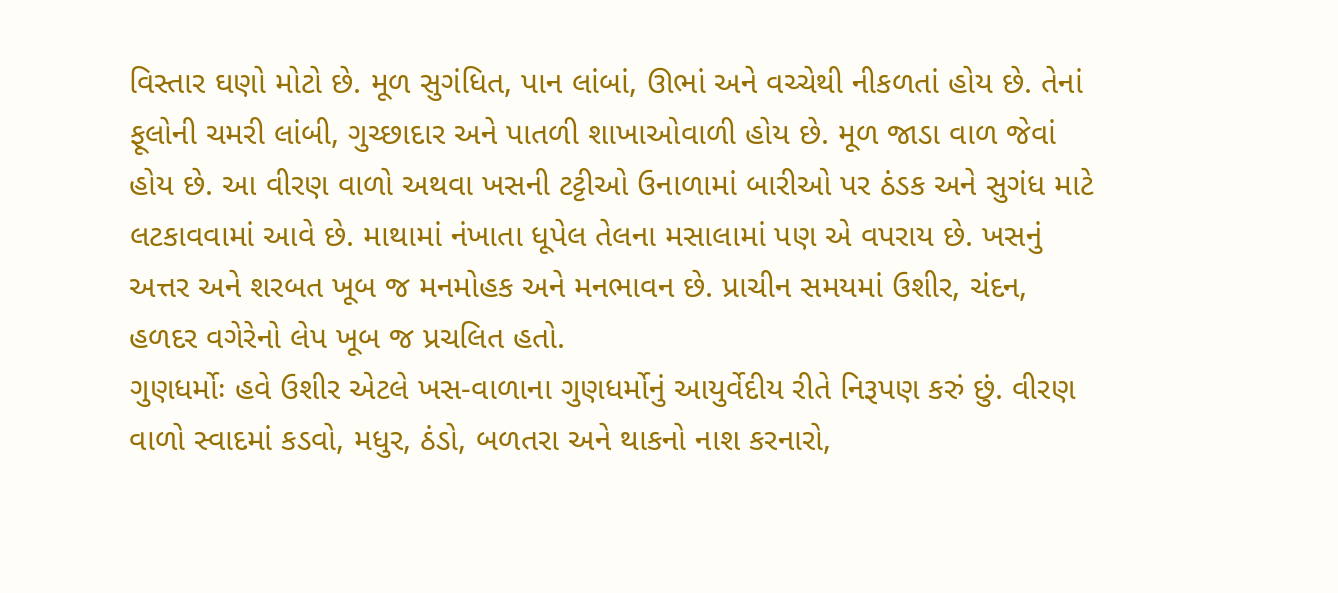વિસ્તાર ઘણો મોટો છે. મૂળ સુગંધિત, પાન લાંબાં, ઊભાં અને વચ્ચેથી નીકળતાં હોય છે. તેનાં ફૂલોની ચમરી લાંબી, ગુચ્છાદાર અને પાતળી શાખાઓવાળી હોય છે. મૂળ જાડા વાળ જેવાં હોય છે. આ વીરણ વાળો અથવા ખસની ટટ્ટીઓ ઉનાળામાં બારીઓ પર ઠંડક અને સુગંધ માટે લટકાવવામાં આવે છે. માથામાં નંખાતા ધૂપેલ તેલના મસાલામાં પણ એ વપરાય છે. ખસનું અત્તર અને શરબત ખૂબ જ મનમોહક અને મનભાવન છે. પ્રાચીન સમયમાં ઉશીર, ચંદન, હળદર વગેરેનો લેપ ખૂબ જ પ્રચલિત હતો.
ગુણધર્મોઃ હવે ઉશીર એટલે ખસ-વાળાના ગુણધર્મોનું આયુર્વેદીય રીતે નિરૂપણ કરું છું. વીરણ વાળો સ્વાદમાં કડવો, મધુર, ઠંડો, બળતરા અને થાકનો નાશ કરનારો,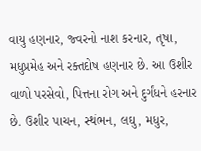વાયુ હણનાર, જ્વરનો નાશ કરનાર, તૃષા, મધુપ્રમેહ અને રક્તદોષ હણનાર છે. આ ઉશીર વાળો પરસેવો, પિત્તના રોગ અને દુર્ગંધને હરનાર છે. ઉશીર પાચન, સ્થંભન, લઘુ, મધુર,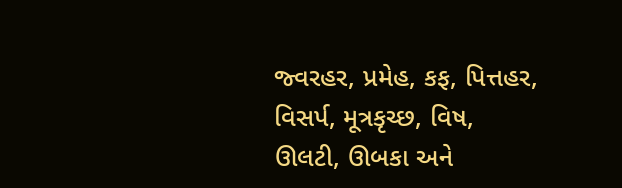જ્વરહર, પ્રમેહ, કફ, પિત્તહર, વિસર્પ, મૂત્રકૃચ્છ, વિષ, ઊલટી, ઊબકા અને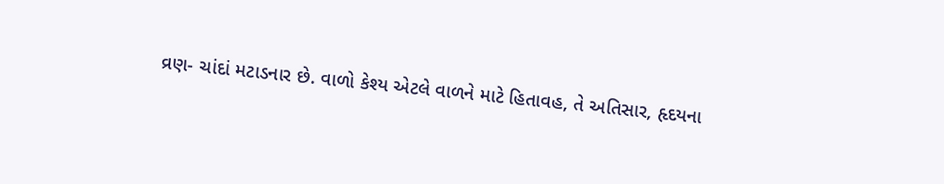વ્રણ- ચાંદાં મટાડનાર છે. વાળો કેશ્ય એટલે વાળને માટે હિતાવહ, તે અતિસાર, હૃદયના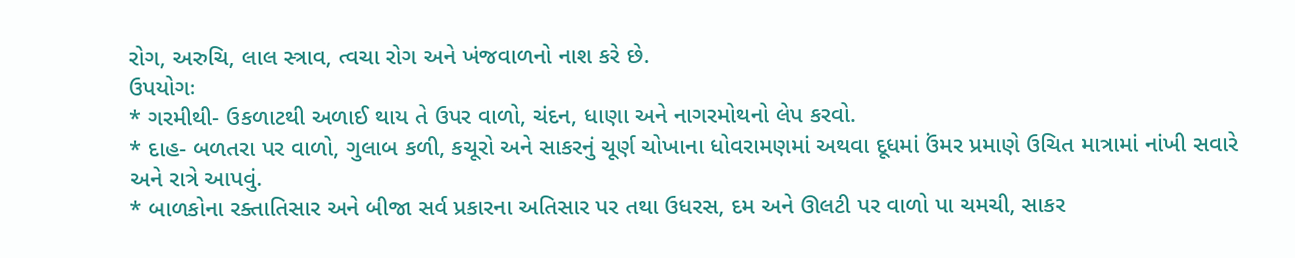રોગ, અરુચિ, લાલ સ્ત્રાવ, ત્વચા રોગ અને ખંજવાળનો નાશ કરે છે.
ઉપયોગઃ
* ગરમીથી- ઉકળાટથી અળાઈ થાય તે ઉપર વાળો, ચંદન, ધાણા અને નાગરમોથનો લેપ કરવો.
* દાહ- બળતરા પર વાળો, ગુલાબ કળી, કચૂરો અને સાકરનું ચૂર્ણ ચોખાના ધોવરામણમાં અથવા દૂધમાં ઉંમર પ્રમાણે ઉચિત માત્રામાં નાંખી સવારે અને રાત્રે આપવું.
* બાળકોના રક્તાતિસાર અને બીજા સર્વ પ્રકારના અતિસાર પર તથા ઉધરસ, દમ અને ઊલટી પર વાળો પા ચમચી, સાકર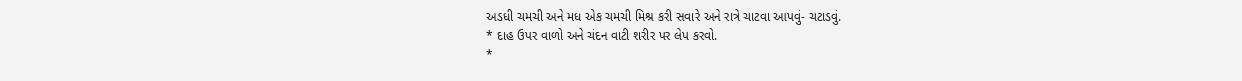અડધી ચમચી અને મધ એક ચમચી મિશ્ર કરી સવારે અને રાત્રે ચાટવા આપવું- ચટાડવું.
* દાહ ઉપર વાળો અને ચંદન વાટી શરીર પર લેપ કરવો.
*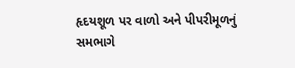હૃદયશૂળ પર વાળો અને પીપરીમૂળનું સમભાગે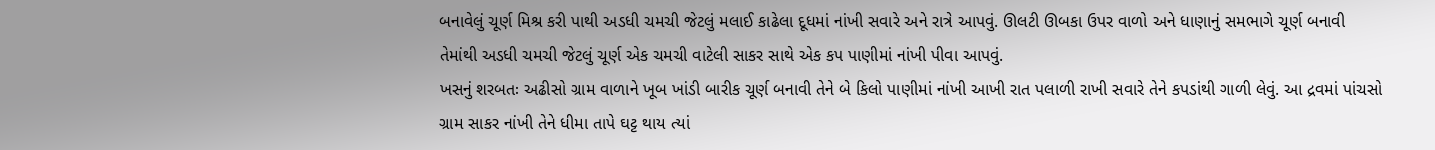બનાવેલું ચૂર્ણ મિશ્ર કરી પાથી અડધી ચમચી જેટલું મલાઈ કાઢેલા દૂધમાં નાંખી સવારે અને રાત્રે આપવું. ઊલટી ઊબકા ઉપર વાળો અને ધાણાનું સમભાગે ચૂર્ણ બનાવી તેમાંથી અડધી ચમચી જેટલું ચૂર્ણ એક ચમચી વાટેલી સાકર સાથે એક કપ પાણીમાં નાંખી પીવા આપવું.
ખસનું શરબતઃ અઢીસો ગ્રામ વાળાને ખૂબ ખાંડી બારીક ચૂર્ણ બનાવી તેને બે કિલો પાણીમાં નાંખી આખી રાત પલાળી રાખી સવારે તેને કપડાંથી ગાળી લેવું. આ દ્રવમાં પાંચસો ગ્રામ સાકર નાંખી તેને ધીમા તાપે ઘટ્ટ થાય ત્યાં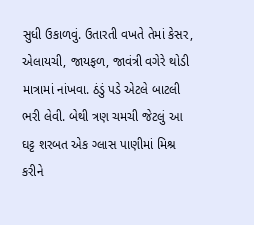સુધી ઉકાળવું. ઉતારતી વખતે તેમાં કેસર, એલાયચી, જાયફળ, જાવંત્રી વગેરે થોડી માત્રામાં નાંખવા. ઠંડું પડે એટલે બાટલી ભરી લેવી. બેથી ત્રણ ચમચી જેટલું આ ઘટ્ટ શરબત એક ગ્લાસ પાણીમાં મિશ્ર કરીને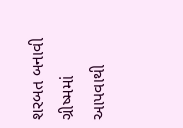શરબત બનાવી ગ્રીષ્મમાં આપવાથી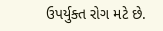ઉપર્યુક્ત રોગ મટે છે.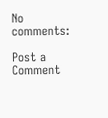No comments:

Post a Comment